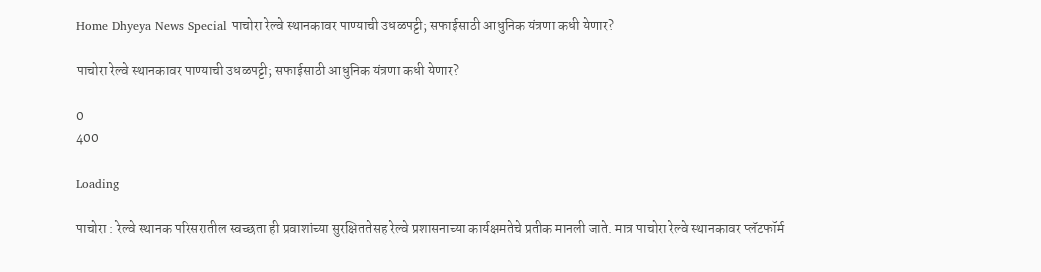Home Dhyeya News Special पाचोरा रेल्वे स्थानकावर पाण्याची उधळपट्टी; सफाईसाठी आधुनिक यंत्रणा कधी येणार?

पाचोरा रेल्वे स्थानकावर पाण्याची उधळपट्टी; सफाईसाठी आधुनिक यंत्रणा कधी येणार?

0
400

Loading

पाचोरा : रेल्वे स्थानक परिसरातील स्वच्छता ही प्रवाशांच्या सुरक्षिततेसह रेल्वे प्रशासनाच्या कार्यक्षमतेचे प्रतीक मानली जाते. मात्र पाचोरा रेल्वे स्थानकावर प्लॅटफॉर्म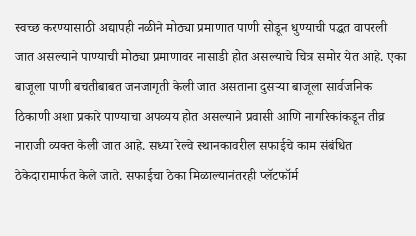स्वच्छ करण्यासाठी अद्यापही नळीने मोठ्या प्रमाणात पाणी सोडून धुण्याची पद्धत वापरली जात असल्याने पाण्याची मोठ्या प्रमाणावर नासाडी होत असल्याचे चित्र समोर येत आहे. एका बाजूला पाणी बचतीबाबत जनजागृती केली जात असताना दुसऱ्या बाजूला सार्वजनिक ठिकाणी अशा प्रकारे पाण्याचा अपव्यय होत असल्याने प्रवासी आणि नागरिकांकडून तीव्र नाराजी व्यक्त केली जात आहे. सध्या रेल्वे स्थानकावरील सफाईचे काम संबंधित ठेकेदारामार्फत केले जाते. सफाईचा ठेका मिळाल्यानंतरही प्लॅटफॉर्म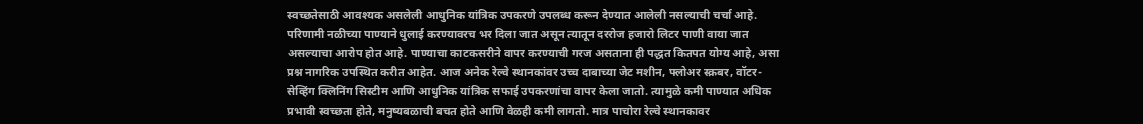स्वच्छतेसाठी आवश्यक असलेली आधुनिक यांत्रिक उपकरणे उपलब्ध करून देण्यात आलेली नसल्याची चर्चा आहे. परिणामी नळीच्या पाण्याने धुलाई करण्यावरच भर दिला जात असून त्यातून दररोज हजारो लिटर पाणी वाया जात असल्याचा आरोप होत आहे. पाण्याचा काटकसरीने वापर करण्याची गरज असताना ही पद्धत कितपत योग्य आहे, असा प्रश्न नागरिक उपस्थित करीत आहेत. आज अनेक रेल्वे स्थानकांवर उच्च दाबाच्या जेट मशीन, फ्लोअर स्क्रबर, वॉटर-सेव्हिंग क्लिनिंग सिस्टीम आणि आधुनिक यांत्रिक सफाई उपकरणांचा वापर केला जातो. त्यामुळे कमी पाण्यात अधिक प्रभावी स्वच्छता होते, मनुष्यबळाची बचत होते आणि वेळही कमी लागतो. मात्र पाचोरा रेल्वे स्थानकावर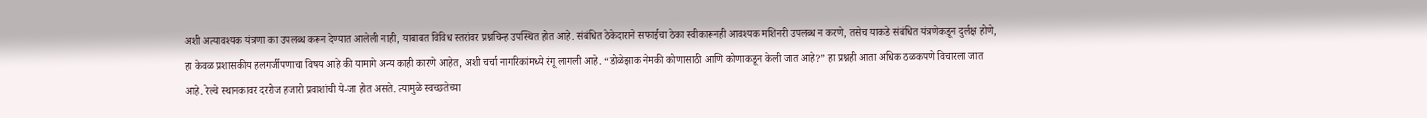अशी अत्यावश्यक यंत्रणा का उपलब्ध करून देण्यात आलेली नाही, याबाबत विविध स्तरांवर प्रश्नचिन्ह उपस्थित होत आहे. संबंधित ठेकेदाराने सफाईचा ठेका स्वीकारूनही आवश्यक मशिनरी उपलब्ध न करणे, तसेच याकडे संबंधित यंत्रणेकडून दुर्लक्ष होणे, हा केवळ प्रशासकीय हलगर्जीपणाचा विषय आहे की यामागे अन्य काही कारणे आहेत, अशी चर्चा नागरिकांमध्ये रंगू लागली आहे. “डोळेझाक नेमकी कोणासाठी आणि कोणाकडून केली जात आहे?” हा प्रश्नही आता अधिक ठळकपणे विचारला जात आहे. रेल्वे स्थानकावर दररोज हजारो प्रवाशांची ये-जा होत असते. त्यामुळे स्वच्छतेच्या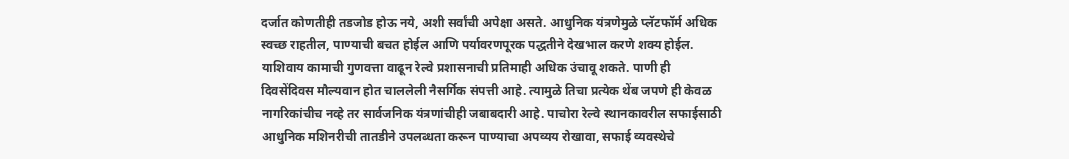दर्जात कोणतीही तडजोड होऊ नये, अशी सर्वांची अपेक्षा असते. आधुनिक यंत्रणेमुळे प्लॅटफॉर्म अधिक स्वच्छ राहतील, पाण्याची बचत होईल आणि पर्यावरणपूरक पद्धतीने देखभाल करणे शक्य होईल. याशिवाय कामाची गुणवत्ता वाढून रेल्वे प्रशासनाची प्रतिमाही अधिक उंचावू शकते. पाणी ही दिवसेंदिवस मौल्यवान होत चाललेली नैसर्गिक संपत्ती आहे. त्यामुळे तिचा प्रत्येक थेंब जपणे ही केवळ नागरिकांचीच नव्हे तर सार्वजनिक यंत्रणांचीही जबाबदारी आहे. पाचोरा रेल्वे स्थानकावरील सफाईसाठी आधुनिक मशिनरीची तातडीने उपलब्धता करून पाण्याचा अपव्यय रोखावा, सफाई व्यवस्थेचे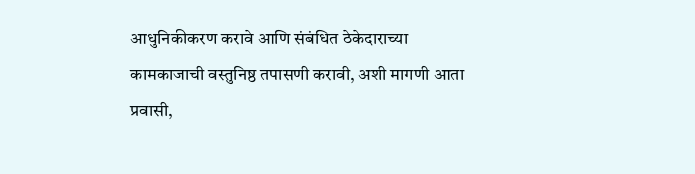आधुनिकीकरण करावे आणि संबंधित ठेकेदाराच्या कामकाजाची वस्तुनिष्ठ तपासणी करावी, अशी मागणी आता प्रवासी,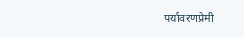पर्यावरणप्रेमी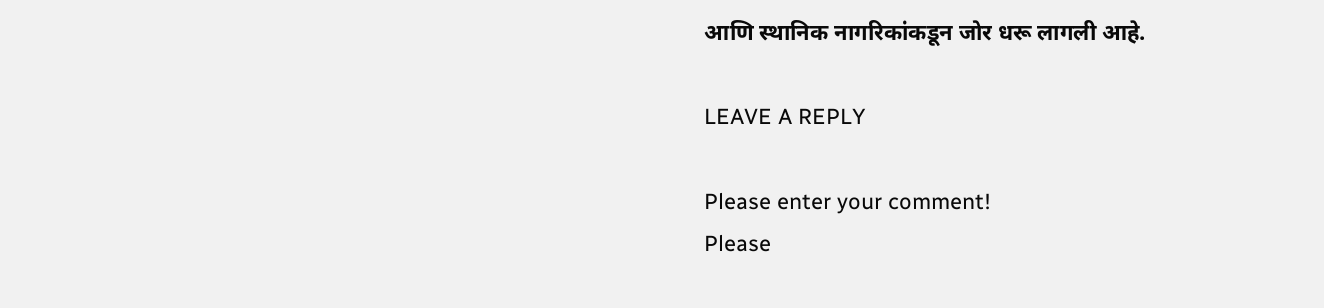आणि स्थानिक नागरिकांकडून जोर धरू लागली आहे.

LEAVE A REPLY

Please enter your comment!
Please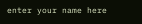enter your name here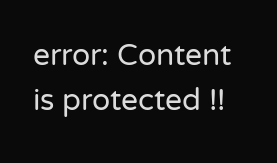error: Content is protected !!